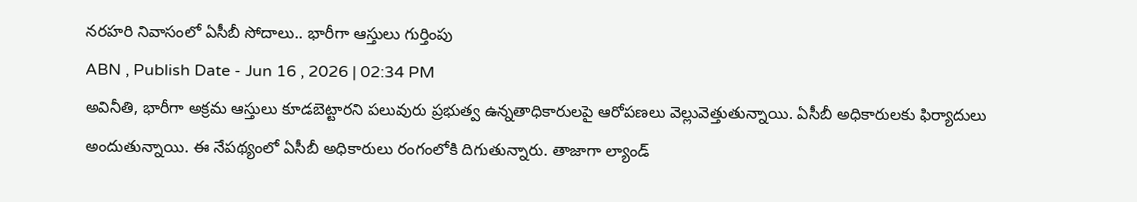నరహరి నివాసంలో ఏసీబీ సోదాలు.. భారీగా ఆస్తులు గుర్తింపు
ABN , Publish Date - Jun 16 , 2026 | 02:34 PM
అవినీతి, భారీగా అక్రమ ఆస్తులు కూడబెట్టారని పలువురు ప్రభుత్వ ఉన్నతాధికారులపై ఆరోపణలు వెల్లువెత్తుతున్నాయి. ఏసీబీ అధికారులకు ఫిర్యాదులు అందుతున్నాయి. ఈ నేపథ్యంలో ఏసీబీ అధికారులు రంగంలోకి దిగుతున్నారు. తాజాగా ల్యాండ్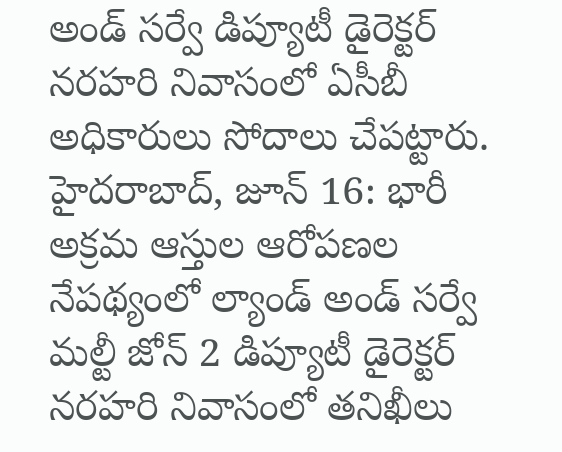అండ్ సర్వే డిప్యూటీ డైరెక్టర్ నరహరి నివాసంలో ఏసీబీ అధికారులు సోదాలు చేపట్టారు.
హైదరాబాద్, జూన్ 16: భారీ అక్రమ ఆస్తుల ఆరోపణల నేపథ్యంలో ల్యాండ్ అండ్ సర్వే మల్టీ జోన్ 2 డిప్యూటీ డైరెక్టర్ నరహరి నివాసంలో తనిఖీలు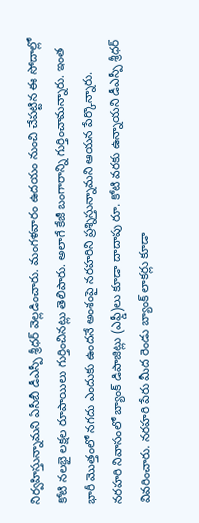నిర్వహిస్తున్నామని ఏసీబీ డీఎస్పీ శ్రీధర్ వెల్లడించారు. మంగళవారం ఉదయం నుంచి చేపట్టిన ఈ సోదాల్లో కోటి నలభై లక్షల రూపాయిలు గుర్తించినట్లు తెలిపారు. అలాగే కేజీ బంగారాన్ని గుర్తించామన్నారు. ఇంత భారీ మొత్తంలో నగదు ఎందుకు ఉందనే అంశంపై నరహరిని ప్రశ్నిస్తున్నామని ఆయన పేర్కొన్నారు.
నరహరి నివాసంలో బ్యాంక్ డిపాజిట్లు (ఎఫ్డీ)లు కూడా దాదాపు రూ. కోటి వరకు ఉన్నాయని డీఎస్పీ శ్రీధర్ వివరించారు. నరహరి పేరు మీద రెండు బ్యాంక్ లాకర్లు కూడా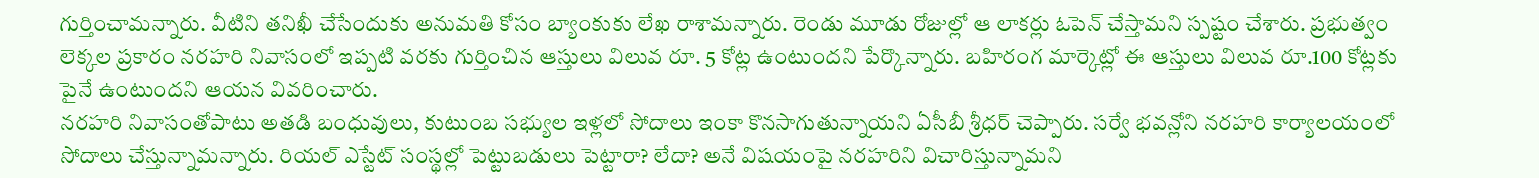గుర్తించామన్నారు. వీటిని తనిఖీ చేసేందుకు అనుమతి కోసం బ్యాంకుకు లేఖ రాశామన్నారు. రెండు మూడు రోజుల్లో ఆ లాకర్లు ఓపెన్ చేస్తామని స్పష్టం చేశారు. ప్రభుత్వం లెక్కల ప్రకారం నరహరి నివాసంలో ఇప్పటి వరకు గుర్తించిన ఆస్తులు విలువ రూ. 5 కోట్ల ఉంటుందని పేర్కొన్నారు. బహిరంగ మార్కెట్లో ఈ ఆస్తులు విలువ రూ.100 కోట్లకు పైనే ఉంటుందని ఆయన వివరించారు.
నరహరి నివాసంతోపాటు అతడి బంధువులు, కుటుంబ సభ్యుల ఇళ్లలో సోదాలు ఇంకా కొనసాగుతున్నాయని ఏసీబీ శ్రీధర్ చెప్పారు. సర్వే భవన్లోని నరహరి కార్యాలయంలో సోదాలు చేస్తున్నామన్నారు. రియల్ ఎస్టేట్ సంస్థల్లో పెట్టుబడులు పెట్టారా? లేదా? అనే విషయంపై నరహరిని విచారిస్తున్నామని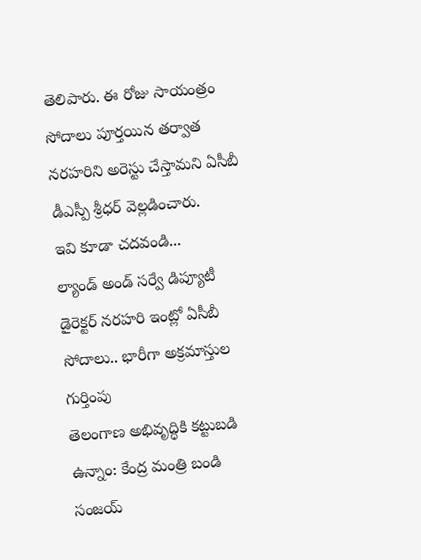తెలిపారు. ఈ రోజు సాయంత్రం సోదాలు పూర్తయిన తర్వాత నరహరిని అరెస్టు చేస్తామని ఏసీబీ డీఎస్పీ శ్రీధర్ వెల్లడించారు.
ఇవి కూడా చదవండి...
ల్యాండ్ అండ్ సర్వే డిప్యూటీ డైరెక్టర్ నరహరి ఇంట్లో ఏసీబీ సోదాలు.. భారీగా అక్రమాస్తుల గుర్తింపు
తెలంగాణ అభివృద్ధికి కట్టుబడి ఉన్నాం: కేంద్ర మంత్రి బండి సంజయ్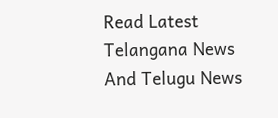Read Latest Telangana News And Telugu News